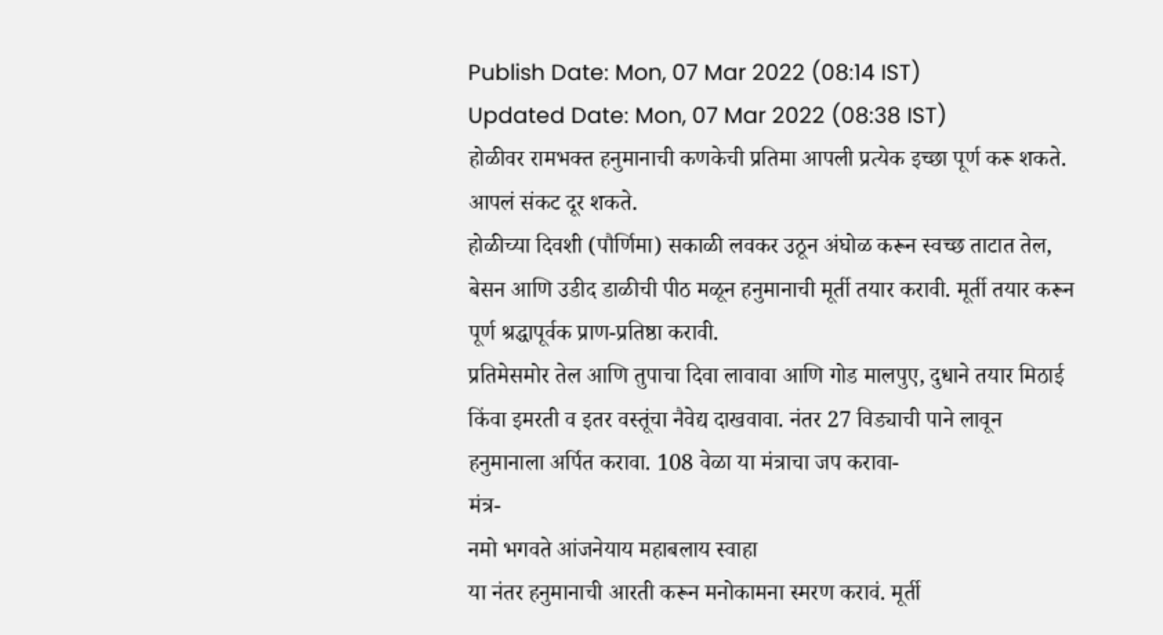Publish Date: Mon, 07 Mar 2022 (08:14 IST)
Updated Date: Mon, 07 Mar 2022 (08:38 IST)
होळीवर रामभक्त हनुमानाची कणकेची प्रतिमा आपली प्रत्येक इच्छा पूर्ण करू शकते. आपलं संकट दूर शकते.
होळीच्या दिवशी (पौर्णिमा) सकाळी लवकर उठून अंघोळ करून स्वच्छ ताटात तेल, बेसन आणि उडीद डाळीची पीठ मळून हनुमानाची मूर्ती तयार करावी. मूर्ती तयार करून पूर्ण श्रद्धापूर्वक प्राण-प्रतिष्ठा करावी.
प्रतिमेसमोर तेल आणि तुपाचा दिवा लावावा आणि गोड मालपुए, दुधाने तयार मिठाई किंवा इमरती व इतर वस्तूंचा नैवेद्य दाखवावा. नंतर 27 विड्याची पाने लावून हनुमानाला अर्पित करावा. 108 वेळा या मंत्राचा जप करावा-
मंत्र-
नमो भगवते आंजनेयाय महाबलाय स्वाहा
या नंतर हनुमानाची आरती करून मनोकामना स्मरण करावं. मूर्ती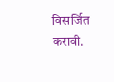विसर्जित करावी.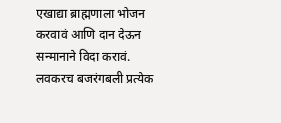एखाद्या ब्राह्मणाला भोजन करवावं आणि दान देऊन सन्मानाने विदा करावं. लवकरच बजरंगबली प्रत्येक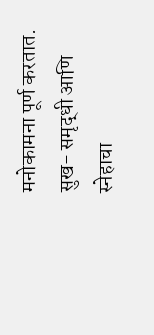मनोकामना पूर्ण करतात. सुख- समृद्धी आणि स्नेहाचा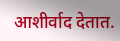आशीर्वाद देतात.